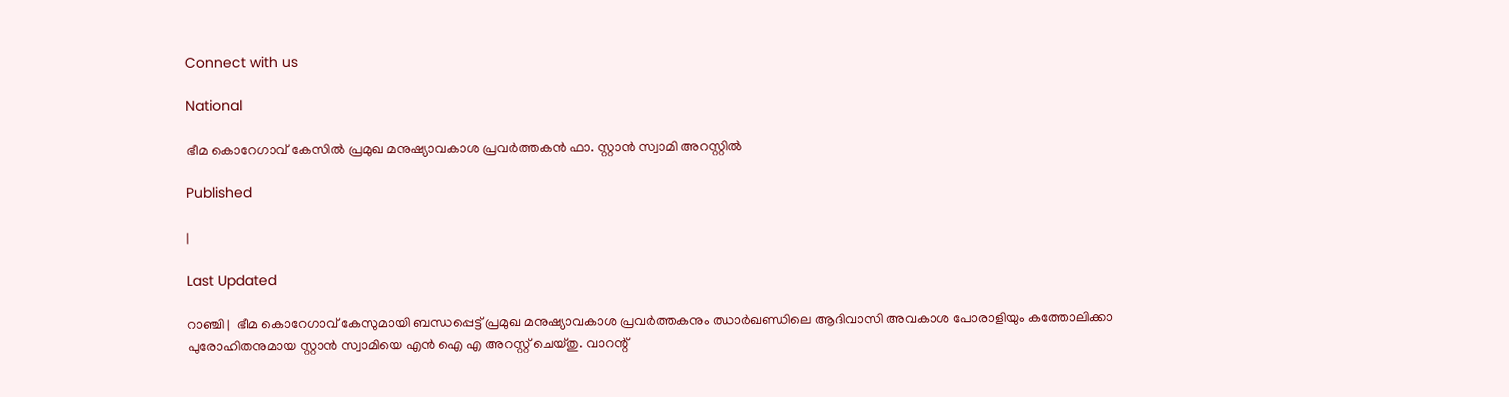Connect with us

National

ഭീമ കൊറേഗാവ് കേസില്‍ പ്രമുഖ മനുഷ്യാവകാശ പ്രവര്‍ത്തകന്‍ ഫാ. സ്റ്റാന്‍ സ്വാമി അറസ്റ്റില്‍

Published

|

Last Updated

റാഞ്ചി |  ഭീമ കൊറേഗാവ് കേസുമായി ബന്ധപ്പെട്ട് പ്രമുഖ മനുഷ്യാവകാശ പ്രവര്‍ത്തകനും ഝാര്‍ഖണ്ഡിലെ ആദിവാസി അവകാശ പോരാളിയും കത്തോലിക്കാ പുരോഹിതനുമായ സ്റ്റാന്‍ സ്വാമിയെ എന്‍ ഐ എ അറസ്റ്റ് ചെയ്തു. വാറന്റ്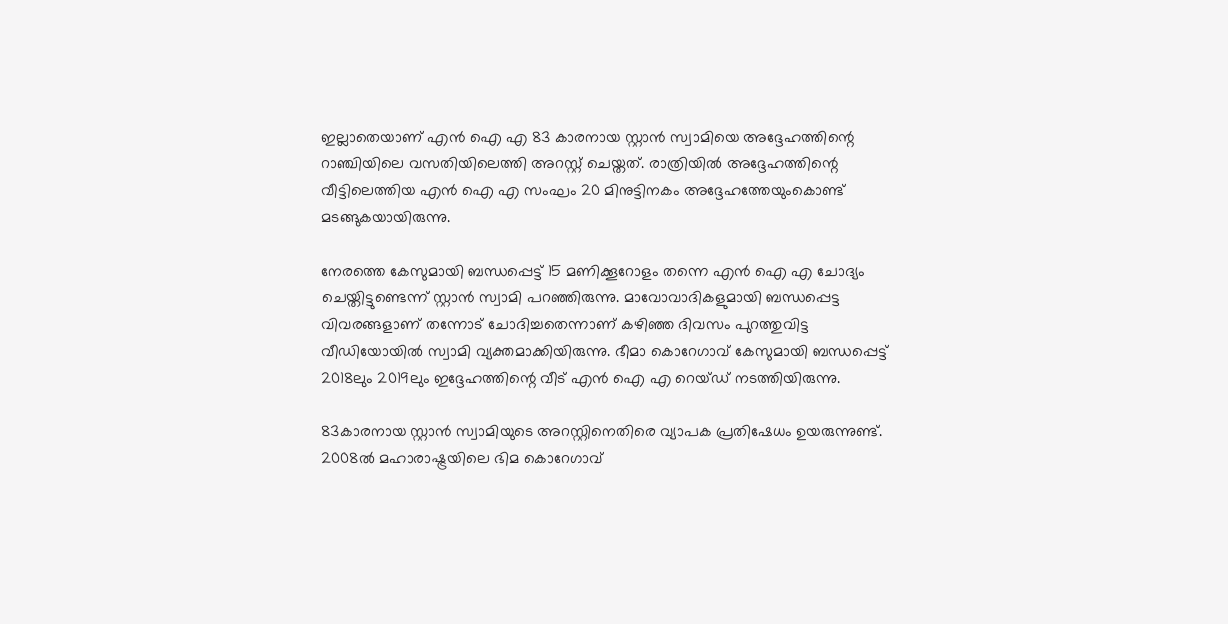ഇല്ലാതെയാണ് എന്‍ ഐ എ 83 കാരനായ സ്റ്റാന്‍ സ്വാമിയെ അദ്ദേഹത്തിന്റെ റാഞ്ചിയിലെ വസതിയിലെത്തി അറസ്റ്റ് ചെയ്തത്. രാത്രിയില്‍ അദ്ദേഹത്തിന്റെ വീട്ടിലെത്തിയ എന്‍ ഐ എ സംഘം 20 മിനുട്ടിനകം അദ്ദേഹത്തേയുംകൊണ്ട് മടങ്ങുകയായിരുന്നു.

നേരത്തെ കേസുമായി ബന്ധപ്പെട്ട് 15 മണിക്കൂറോളം തന്നെ എന്‍ ഐ എ ചോദ്യം ചെയ്തിട്ടുണ്ടെന്ന് സ്റ്റാന്‍ സ്വാമി പറഞ്ഞിരുന്നു. മാവോവാദികളുമായി ബന്ധപ്പെട്ട വിവരങ്ങളാണ് തന്നോട് ചോദിച്ചതെന്നാണ് കഴിഞ്ഞ ദിവസം പുറത്തുവിട്ട വീഡിയോയില്‍ സ്വാമി വ്യക്തമാക്കിയിരുന്നു. ഭീമാ കൊറേഗാവ് കേസുമായി ബന്ധപ്പെട്ട് 2018ലും 2019ലും ഇദ്ദേഹത്തിന്റെ വീട് എന്‍ ഐ എ റെയ്ഡ് നടത്തിയിരുന്നു.

83കാരനായ സ്റ്റാന്‍ സ്വാമിയുടെ അറസ്റ്റിനെതിരെ വ്യാപക പ്രതിഷേധം ഉയരുന്നുണ്ട്. 2008ല്‍ മഹാരാഷ്ട്രയിലെ ഭിമ കൊറേഗാവ്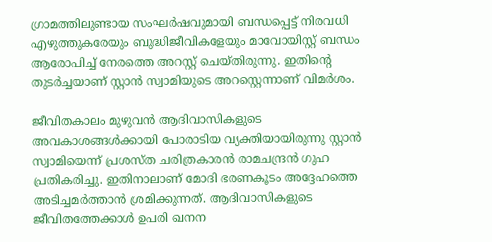ഗ്രാമത്തിലുണ്ടായ സംഘര്‍ഷവുമായി ബന്ധപ്പെട്ട് നിരവധി എഴുത്തുകരേയും ബുദ്ധിജീവികളേയും മാവോയിസ്റ്റ് ബന്ധം ആരോപിച്ച് നേരത്തെ അറസ്റ്റ് ചെയ്തിരുന്നു. ഇതിന്റെ തുടര്‍ച്ചയാണ് സ്റ്റാന്‍ സ്വാമിയുടെ അറസ്റ്റെന്നാണ് വിമര്‍ശം.

ജീവിതകാലം മുഴുവന്‍ ആദിവാസികളുടെ അവകാശങ്ങള്‍ക്കായി പോരാടിയ വ്യക്തിയായിരുന്നു സ്റ്റാന്‍ സ്വാമിയെന്ന് പ്രശസ്ത ചരിത്രകാരന്‍ രാമചന്ദ്രന്‍ ഗുഹ പ്രതികരിച്ചു. ഇതിനാലാണ് മോദി ഭരണകൂടം അദ്ദേഹത്തെ അടിച്ചമര്‍ത്താന്‍ ശ്രമിക്കുന്നത്. ആദിവാസികളുടെ ജീവിതത്തേക്കാള്‍ ഉപരി ഖനന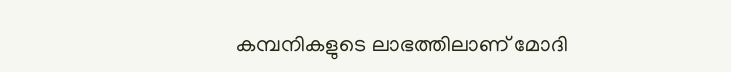കമ്പനികളുടെ ലാഭത്തിലാണ് മോദി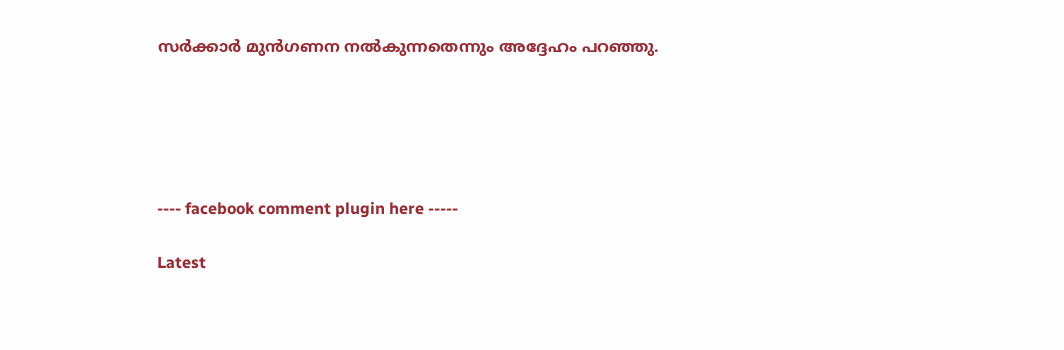സര്‍ക്കാര്‍ മുന്‍ഗണന നല്‍കുന്നതെന്നും അദ്ദേഹം പറഞ്ഞു.





---- facebook comment plugin here -----

Latest